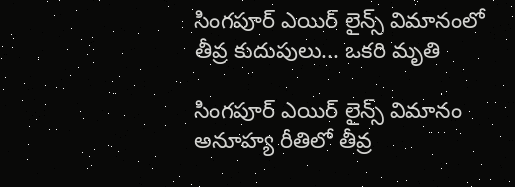సింగపూర్ ఎయిర్ లైన్స్ విమానంలో తీవ్ర కుదుపులు... ఒకరి మృతి

సింగపూర్ ఎయిర్ లైన్స్ విమానం అనూహ్య రీతిలో తీవ్ర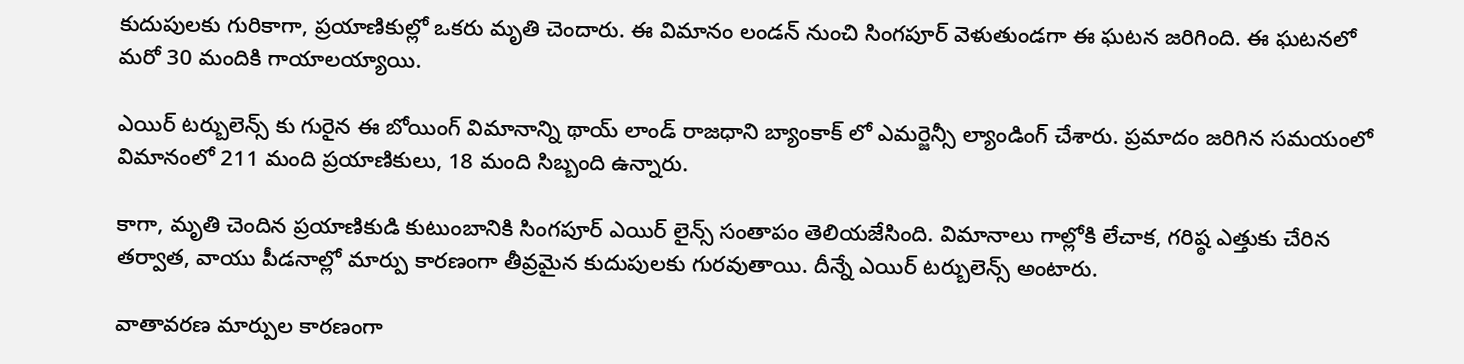కుదుపులకు గురికాగా, ప్రయాణికుల్లో ఒకరు మృతి చెందారు. ఈ విమానం లండన్ నుంచి సింగపూర్ వెళుతుండగా ఈ ఘటన జరిగింది. ఈ ఘటనలో మరో 30 మందికి గాయాలయ్యాయి.

ఎయిర్ టర్బులెన్స్ కు గురైన ఈ బోయింగ్ విమానాన్ని థాయ్ లాండ్ రాజధాని బ్యాంకాక్ లో ఎమర్జెన్సీ ల్యాండింగ్ చేశారు. ప్రమాదం జరిగిన సమయంలో విమానంలో 211 మంది ప్రయాణికులు, 18 మంది సిబ్బంది ఉన్నారు.

కాగా, మృతి చెందిన ప్రయాణికుడి కుటుంబానికి సింగపూర్ ఎయిర్ లైన్స్ సంతాపం తెలియజేసింది. విమానాలు గాల్లోకి లేచాక, గరిష్ఠ ఎత్తుకు చేరిన తర్వాత, వాయు పీడనాల్లో మార్పు కారణంగా తీవ్రమైన కుదుపులకు గురవుతాయి. దీన్నే ఎయిర్ టర్బులెన్స్ అంటారు.

వాతావరణ మార్పుల కారణంగా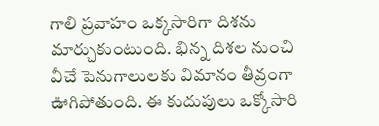గాలి ప్రవాహం ఒక్కసారిగా దిశను మార్చుకుంటుంది. భిన్న దిశల నుంచి వీచే పెనుగాలులకు విమానం తీవ్రంగా ఊగిపోతుంది. ఈ కుదుపులు ఒక్కోసారి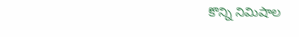కొన్ని నిమిషాల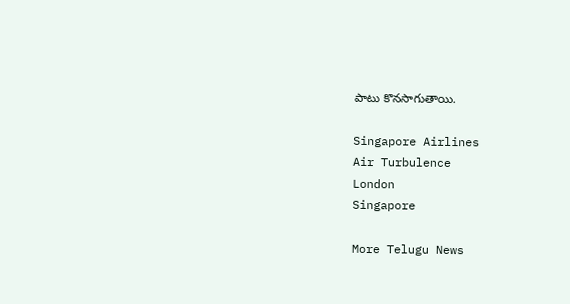పాటు కొనసాగుతాయి.

Singapore Airlines
Air Turbulence
London
Singapore

More Telugu News